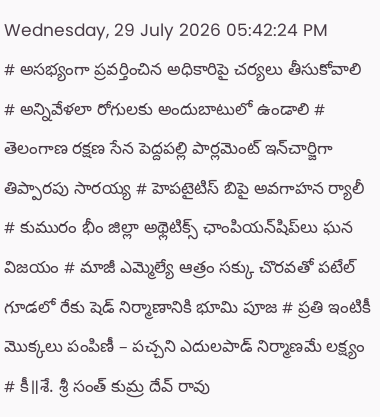Wednesday, 29 July 2026 05:42:24 PM
# అసభ్యంగా ప్రవర్తించిన అధికారిపై చర్యలు తీసుకోవాలి # అన్నివేళలా రోగులకు అందుబాటులో ఉండాలి # తెలంగాణ రక్షణ సేన పెద్దపల్లి పార్లమెంట్ ఇన్‌చార్జిగా తిప్పారపు సారయ్య # హెపటైటిస్ బిపై అవగాహన ర్యాలీ # కుమురం భీం జిల్లా అథ్లెటిక్స్ ఛాంపియన్‌షిప్‌లు ఘన విజయం # మాజీ ఎమ్మెల్యే ఆత్రం సక్కు చొరవతో పటేల్ గూడలో రేకు షెడ్ నిర్మాణానికి భూమి పూజ # ప్రతి ఇంటికీ మొక్కలు పంపిణీ – పచ్చని ఎదులపాడ్ నిర్మాణమే లక్ష్యం # కీ॥శే. శ్రీ సంత్ కుమ్ర దేవ్ రావు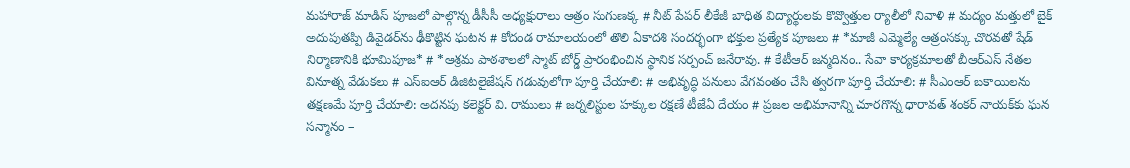మహారాజ్ మాడిస్ పూజలో పాల్గొన్న డీసీసీ అధ్యక్షురాలు ఆత్రం సుగుణక్క # నీట్ పేపర్ లీకేజీ బాధిత విద్యార్థులకు కొవ్వొత్తుల ర్యాలీలో నివాళి # మద్యం మత్తులో బైక్‌ అదుపుతప్పి డివైడర్‌ను ఢీకొట్టిన ఘటన # కోదండ రామాలయంలో తొలి ఏకాదశి సందర్భంగా భక్తుల ప్రత్యేక పూజలు # *మాజీ ఎమ్మెల్యే ఆత్రంసక్కు చొరవతో షేడ్ నిర్మాణానికి భూమిపూజ* # *ఆశ్రమ పాఠశాలలో స్మాట్ బోర్డ్ ప్రారంభించిన స్థానిక సర్పంచ్ జనేరావు. # కేటీఆర్ జన్మదినం.. సేవా కార్యక్రమాలతో బీఆర్ఎస్ నేతల వినూత్న వేడుకలు # ఎస్ఐఆర్ డిజిటలైజేషన్ గడువులోగా పూర్తి చేయాలి: # అభివృద్ధి పనులు వేగవంతం చేసి త్వరగా పూర్తి చేయాలి: # సీఎంఆర్ బకాయిలను తక్షణమే పూర్తి చేయాలి: అదనపు కలెక్టర్ వి. రాములు # జర్నలిస్టుల హక్కుల రక్షణే టీజేఏ దేయం # ప్రజల అభిమానాన్ని చూరగొన్న ధారావత్ శంకర్ నాయక్‌కు ఘన సన్మానం –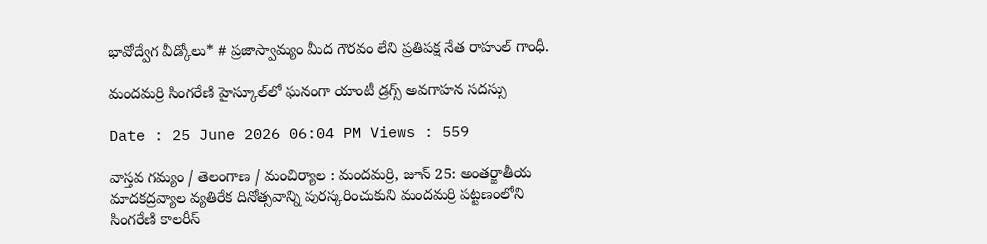భావోద్వేగ వీడ్కోలు* # ప్రజాస్వామ్యం మీద గౌరవం లేని ప్రతిపక్ష నేత రాహుల్ గాంధీ.

మందమర్రి సింగరేణి హైస్కూల్‌లో ఘనంగా యాంటీ డ్రగ్స్ అవగాహన సదస్సు

Date : 25 June 2026 06:04 PM Views : 559

వాస్తవ గమ్యం / తెలంగాణ / మంచిర్యాల : మందమర్రి, జూన్ 25: అంతర్జాతీయ మాదకద్రవ్యాల వ్యతిరేక దినోత్సవాన్ని పురస్కరించుకుని మందమర్రి పట్టణంలోని సింగరేణి కాలరీస్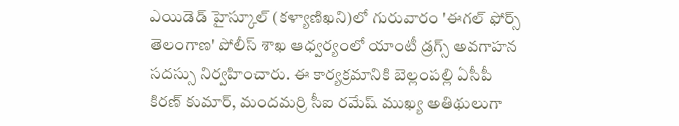ఎయిడెడ్ హైస్కూల్ (కళ్యాణిఖని)లో గురువారం 'ఈగల్ ఫోర్స్ తెలంగాణ' పోలీస్ శాఖ ఆధ్వర్యంలో యాంటీ డ్రగ్స్ అవగాహన సదస్సు నిర్వహించారు. ఈ కార్యక్రమానికి బెల్లంపల్లి ఏసీపీ కిరణ్ కుమార్, మందమర్రి సీఐ రమేష్ ముఖ్య అతిథులుగా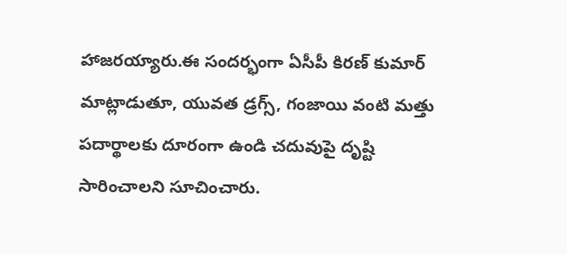హాజరయ్యారు.ఈ సందర్భంగా ఏసీపీ కిరణ్ కుమార్ మాట్లాడుతూ, యువత డ్రగ్స్, గంజాయి వంటి మత్తు పదార్థాలకు దూరంగా ఉండి చదువుపై దృష్టి సారించాలని సూచించారు.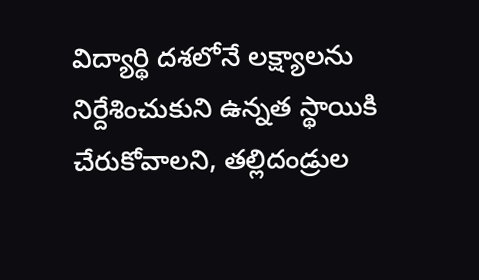విద్యార్థి దశలోనే లక్ష్యాలను నిర్దేశించుకుని ఉన్నత స్థాయికి చేరుకోవాలని, తల్లిదండ్రుల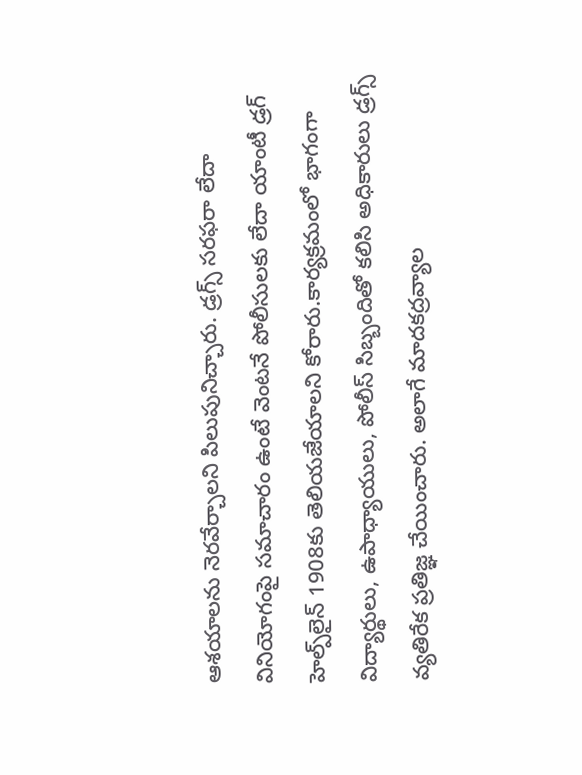ఆశయాలను నెరవేర్చాలని పిలుపునిచ్చారు. డ్రగ్స్ సరఫరా లేదా వినియోగంపై సమాచారం ఉంటే వెంటనే పోలీసులకు లేదా యాంటీ డ్రగ్ హెల్ప్‌లైన్ 1908కు తెలియజేయాలని కోరారు.కార్యక్రమంలో భాగంగా విద్యార్థులు, ఉపాధ్యాయులు, పోలీస్ సిబ్బందితో కలిసి అధికారులు డ్రగ్స్ వ్యతిరేక ప్రతిజ్ఞ చేయించారు. అలాగే మాదకద్రవ్యాల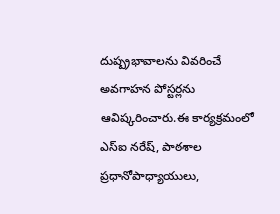దుష్ప్రభావాలను వివరించే అవగాహన పోస్టర్లను ఆవిష్కరించారు.ఈ కార్యక్రమంలో ఎస్ఐ నరేష్, పాఠశాల ప్రధానోపాధ్యాయులు,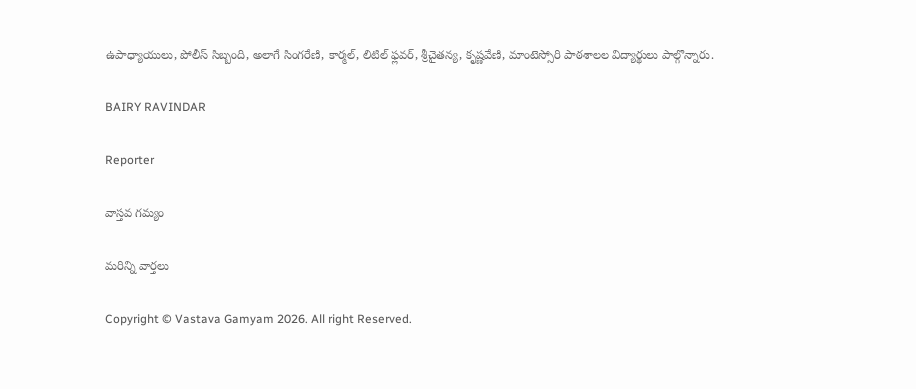ఉపాధ్యాయులు, పోలీస్ సిబ్బంది, అలాగే సింగరేణి, కార్మల్, లిటిల్ ఫ్లవర్, శ్రీచైతన్య, కృష్ణవేణి, మాంటెస్సోరి పాఠశాలల విద్యార్థులు పాల్గొన్నారు.

BAIRY RAVINDAR

Reporter

వాస్తవ గమ్యం

మరిన్ని వార్తలు

Copyright © Vastava Gamyam 2026. All right Reserved.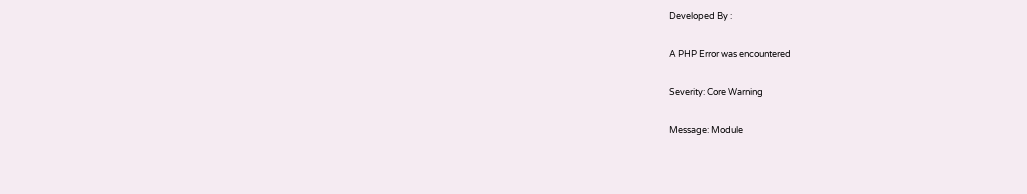Developed By :

A PHP Error was encountered

Severity: Core Warning

Message: Module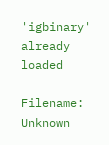'igbinary' already loaded

Filename: Unknown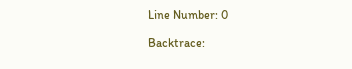Line Number: 0

Backtrace: